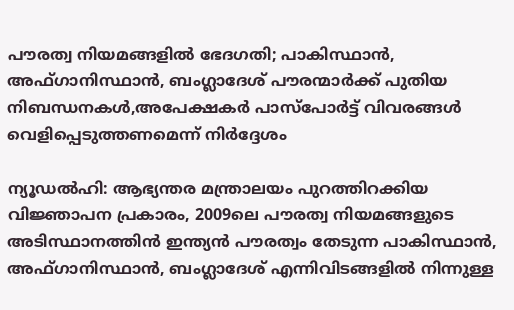പൗരത്വ നിയമങ്ങളിൽ ഭേദഗതി; പാകിസ്ഥാൻ, അഫ്ഗാനിസ്ഥാൻ, ബംഗ്ലാദേശ് പൗരന്മാർക്ക് പുതിയ നിബന്ധനകൾ,അപേക്ഷകർ പാസ്‌പോർട്ട് വിവരങ്ങൾ വെളിപ്പെടുത്തണമെന്ന് നിർദ്ദേശം

ന്യൂഡൽഹി: ആഭ്യന്തര മന്ത്രാലയം പുറത്തിറക്കിയ വിജ്ഞാപന പ്രകാരം, 2009ലെ പൗരത്വ നിയമങ്ങളുടെ അടിസ്ഥാനത്തിൻ ഇന്ത്യൻ പൗരത്വം തേടുന്ന പാകിസ്ഥാൻ, അഫ്ഗാനിസ്ഥാൻ, ബംഗ്ലാദേശ് എന്നിവിടങ്ങളിൽ നിന്നുള്ള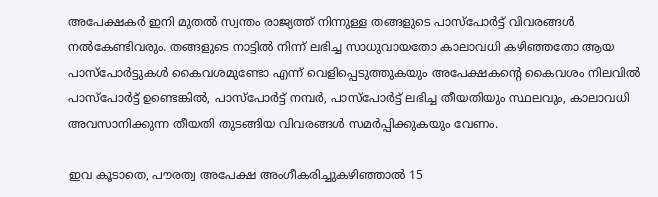അപേക്ഷകർ ഇനി മുതൽ സ്വന്തം രാജ്യത്ത് നിന്നുള്ള തങ്ങളുടെ പാസ്‌പോർട്ട് വിവരങ്ങൾ നൽകേണ്ടിവരും. തങ്ങളുടെ നാട്ടിൽ നിന്ന് ലഭിച്ച സാധുവായതോ കാലാവധി കഴിഞ്ഞതോ ആയ പാസ്‌പോർട്ടുകൾ കൈവശമുണ്ടോ എന്ന് വെളിപ്പെടുത്തുകയും അപേക്ഷകന്റെ കൈവശം നിലവിൽ പാസ്‌പോർട്ട് ഉണ്ടെങ്കിൽ, പാസ്‌പോർട്ട് നമ്പർ, പാസ്‌പോർട്ട് ലഭിച്ച തീയതിയും സ്ഥലവും, കാലാവധി അവസാനിക്കുന്ന തീയതി തുടങ്ങിയ വിവരങ്ങൾ സമർപ്പിക്കുകയും വേണം.

ഇവ കൂടാതെ, പൗരത്വ അപേക്ഷ അംഗീകരിച്ചുകഴിഞ്ഞാൽ 15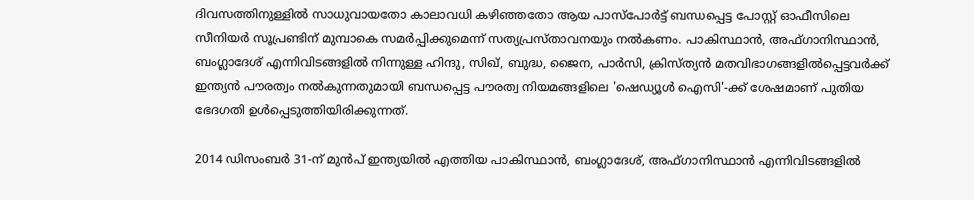ദിവസത്തിനുള്ളിൽ സാധുവായതോ കാലാവധി കഴിഞ്ഞതോ ആയ പാസ്‌പോർട്ട് ബന്ധപ്പെട്ട പോസ്റ്റ് ഓഫീസിലെ സീനിയർ സൂപ്രണ്ടിന് മുമ്പാകെ സമർപ്പിക്കുമെന്ന് സത്യപ്രസ്താവനയും നൽകണം. പാകിസ്ഥാൻ, അഫ്ഗാനിസ്ഥാൻ, ബംഗ്ലാദേശ് എന്നിവിടങ്ങളിൽ നിന്നുള്ള ഹിന്ദു, സിഖ്, ബുദ്ധ, ജൈന, പാർസി, ക്രിസ്ത്യൻ മതവിഭാഗങ്ങളിൽപ്പെട്ടവർക്ക് ഇന്ത്യൻ പൗരത്വം നൽകുന്നതുമായി ബന്ധപ്പെട്ട പൗരത്വ നിയമങ്ങളിലെ 'ഷെഡ്യൂൾ ഐസി'-ക്ക് ശേഷമാണ് പുതിയ ഭേദഗതി ഉൾപ്പെടുത്തിയിരിക്കുന്നത്.

2014 ഡിസംബർ 31-ന് മുൻപ് ഇന്ത്യയിൽ എത്തിയ പാകിസ്ഥാൻ, ബംഗ്ലാദേശ്, അഫ്ഗാനിസ്ഥാൻ എന്നിവിടങ്ങളിൽ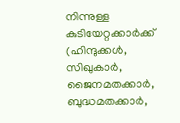നിന്നുള്ള കുടിയേറ്റക്കാർക്ക് (ഹിന്ദുക്കൾ, സിഖുകാർ, ജൈനമതക്കാർ, ബുദ്ധമതക്കാർ,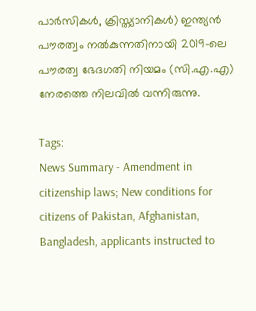പാർസികൾ, ക്രിസ്ത്യാനികൾ) ഇന്ത്യൻ പൗരത്വം നൽകുന്നതിനായി 2019-ലെ പൗരത്വ ഭേദഗതി നിയമം (സി.എ.എ) നേരത്തെ നിലവിൽ വന്നിരുന്നു.

Tags:
News Summary - Amendment in citizenship laws; New conditions for citizens of Pakistan, Afghanistan, Bangladesh, applicants instructed to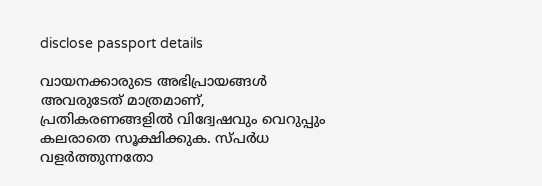disclose passport details

വായനക്കാരുടെ അഭിപ്രായങ്ങള്‍ അവരുടേത് മാത്രമാണ്, പ്രതികരണങ്ങളിൽ വിദ്വേഷവും വെറുപ്പും കലരാതെ സൂക്ഷിക്കുക. സ്പർധ വളർത്തുന്നതോ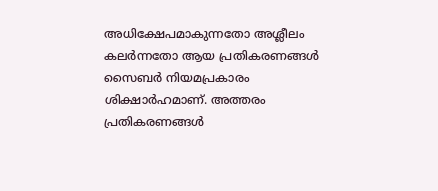അധിക്ഷേപമാകുന്നതോ അശ്ലീലം കലർന്നതോ ആയ പ്രതികരണങ്ങൾ സൈബർ നിയമപ്രകാരം ശിക്ഷാർഹമാണ്. അത്തരം പ്രതികരണങ്ങൾ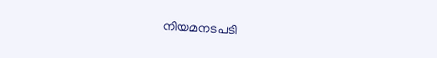നിയമനടപടി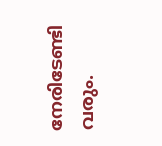നേരിടേണ്ടി വരും.